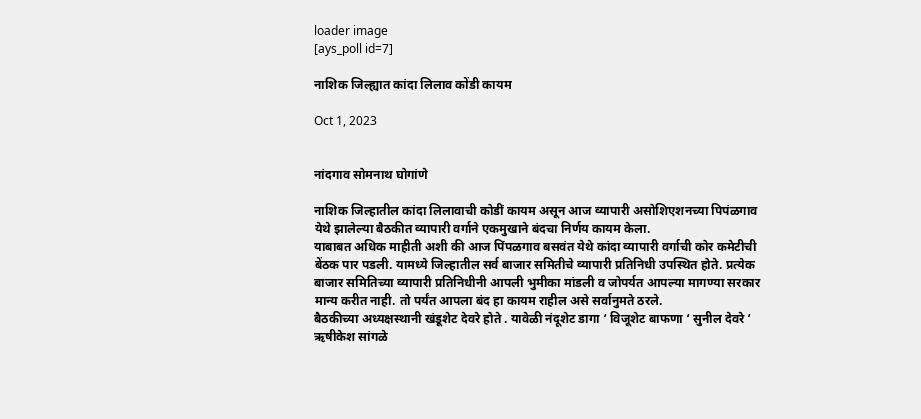loader image
[ays_poll id=7]

नाशिक जिल्ह्यात कांदा लिलाव कोंडी कायम

Oct 1, 2023


नांदगाव सोमनाथ घोगांणे

नाशिक जिल्हातील कांदा लिलावाची कोडीं कायम असून आज व्यापारी असोशिएशनच्या पिपंळगाव येथे झालेल्या बैठकीत व्यापारी वर्गाने एकमुखाने बंदचा निर्णय कायम केला.
याबाबत अधिक माहीती अशी की आज पिंपळगाव बसवंत येथे कांदा व्यापारी वर्गाची कोर कमेटीची बेंठक पार पडली. यामध्ये जिल्हातील सर्व बाजार समितीचे व्यापारी प्रतिनिधी उपस्थित होते. प्रत्येक बाजार समितिच्या व्यापारी प्रतिनिधीनी आपली भुमीका मांडली व जोपर्यत आपल्या मागण्या सरकार मान्य करीत नाही. तो पर्यंत आपला बंद हा कायम राहील असे सर्वानुमते ठरले.
बैठकीच्या अध्यक्षस्थानी खंडूशेट देवरे होते . यावेळी नंदूशेट डागा ‘ विजूशेट बाफणा ‘ सुनील देवरे ‘ ऋषीकेश सांगळे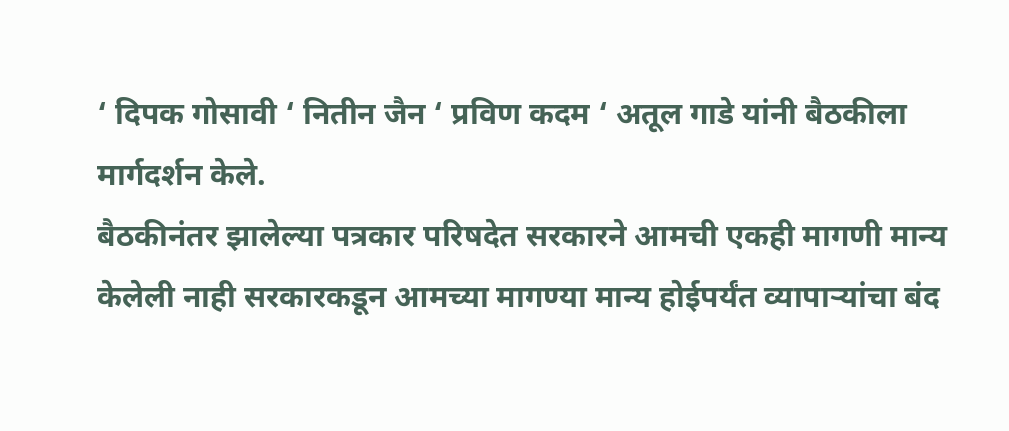‘ दिपक गोसावी ‘ नितीन जैन ‘ प्रविण कदम ‘ अतूल गाडे यांनी बैठकीला मार्गदर्शन केले.
बैठकीनंतर झालेल्या पत्रकार परिषदेत सरकारने आमची एकही मागणी मान्य केलेली नाही सरकारकडून आमच्या मागण्या मान्य होईपर्यंत व्यापाऱ्यांचा बंद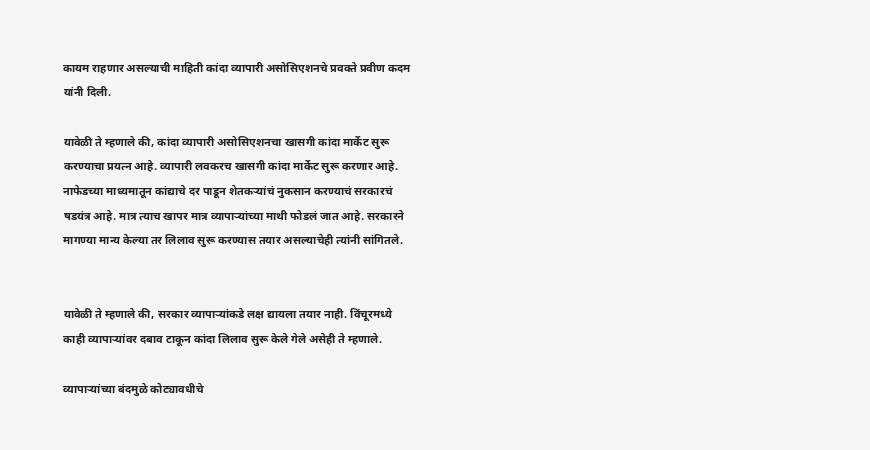कायम राहणार असल्याची माहिती कांदा व्यापारी असोसिएशनचे प्रवक्ते प्रवीण कदम यांनी दिली.

यावेळी ते म्हणाले की, कांदा व्यापारी असोसिएशनचा खासगी कांदा मार्केट सुरू करण्याचा प्रयत्न आहे. व्यापारी लवकरच खासगी कांदा मार्केट सुरू करणार आहे. नाफेडच्या माध्यमातून कांद्याचे दर पाडून शेतकऱ्यांचं नुकसान करण्याचं सरकारचं षडयंत्र आहे. मात्र त्याच खापर मात्र व्यापाऱ्यांच्या माथी फोडलं जात आहे. सरकारने मागण्या मान्य केल्या तर लिलाव सुरू करण्यास तयार असल्याचेही त्यांनी सांगितले.


यावेळी ते म्हणाले की, सरकार व्यापाऱ्यांकडे लक्ष द्यायला तयार नाही. विंचूरमध्ये काही व्यापाऱ्यांवर दबाव टाकून कांदा लिलाव सुरू केले गेले असेही ते म्हणाले.

व्यापाऱ्यांच्या बंदमुळे कोट्यावधीचे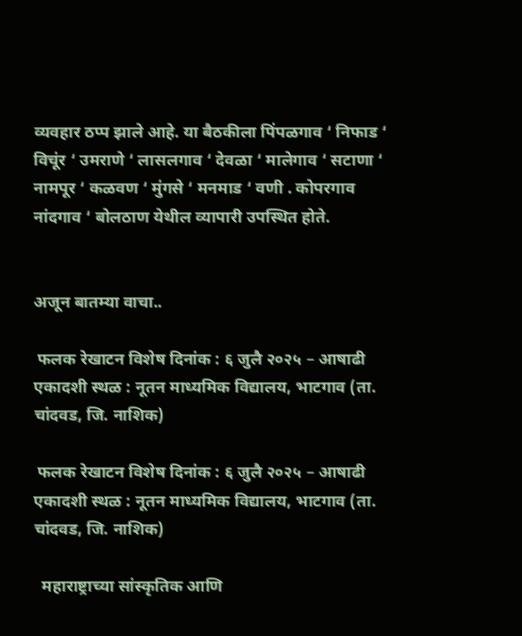व्यवहार ठप्प झाले आहे. या बैठकीला पिंपळगाव ‘ निफाड ‘ विचूंर ‘ उमराणे ‘ लासलगाव ‘ देवळा ‘ मालेगाव ‘ सटाणा ‘ नामपूर ‘ कळवण ‘ मुंगसे ‘ मनमाड ‘ वणी . कोपरगाव नांदगाव ‘ बोलठाण येथील व्यापारी उपस्थित होते.


अजून बातम्या वाचा..

 फलक रेखाटन विशेष दिनांक : ६ जुलै २०२५ – आषाढी एकादशी स्थळ : नूतन माध्यमिक विद्यालय, भाटगाव (ता. चांदवड, जि. नाशिक)

 फलक रेखाटन विशेष दिनांक : ६ जुलै २०२५ – आषाढी एकादशी स्थळ : नूतन माध्यमिक विद्यालय, भाटगाव (ता. चांदवड, जि. नाशिक)

  महाराष्ट्राच्या सांस्कृतिक आणि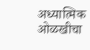अध्यात्मिक ओळखीचा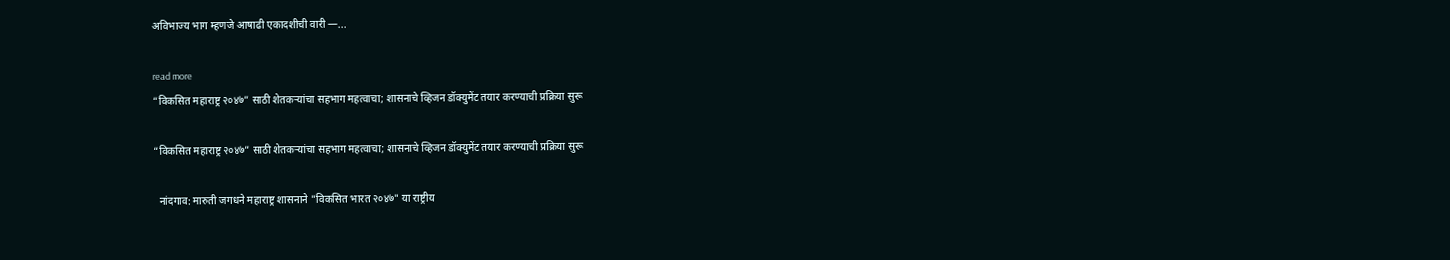अविभाज्य भाग म्हणजे आषाढी एकादशीची वारी —...

read more
“विकसित महाराष्ट्र २०४७” साठी शेतकऱ्यांचा सहभाग महत्वाचा; शासनाचे व्हिजन डॉक्युमेंट तयार करण्याची प्रक्रिया सुरू

“विकसित महाराष्ट्र २०४७” साठी शेतकऱ्यांचा सहभाग महत्वाचा; शासनाचे व्हिजन डॉक्युमेंट तयार करण्याची प्रक्रिया सुरू

  नांदगाव: मारुती जगधने महाराष्ट्र शासनाने "विकसित भारत २०४७" या राष्ट्रीय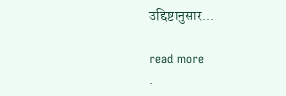उद्दिष्टानुसार...

read more
.